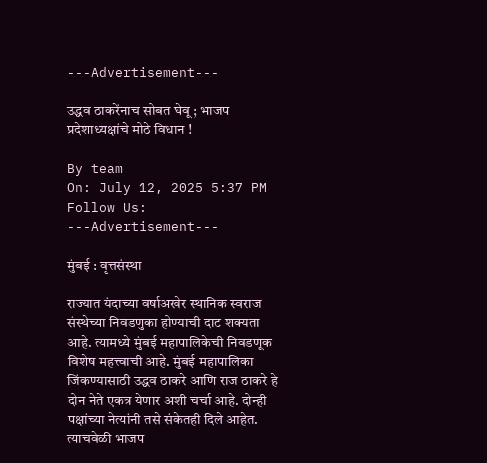---Advertisement---

उद्धव ठाकरेंनाच सोबत घेवू ; भाजप प्रदेशाध्यक्षांचे मोठे विधान !

By team
On: July 12, 2025 5:37 PM
Follow Us:
---Advertisement---

मुंबई : वृत्तसंस्था

राज्यात यंदाच्या वर्षाअखेर स्थानिक स्वराज संस्थेच्या निवडणुका होण्‍याची दाट शक्‍यता आहे. त्यामध्ये मुंबई महापालिकेची निवडणूक विशेष महत्त्वाची आहे. मुंबई महापालिका जिंकण्यासाठी उद्धव ठाकरे आणि राज ठाकरे हे दोन नेते एकत्र येणार अशी चर्चा आहे. दोन्ही पक्षांच्या नेत्यांनी तसे संकेतही दिले आहेत. त्याचवेळी भाजप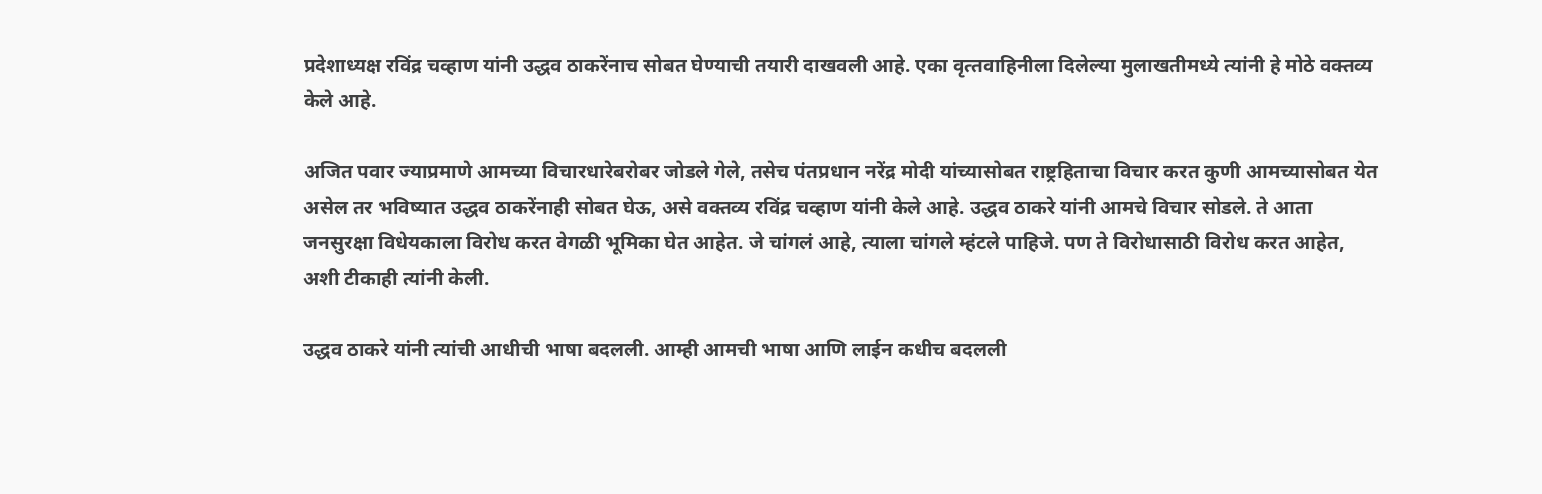प्रदेशाध्यक्ष रविंद्र चव्हाण यांनी उद्धव ठाकरेंनाच सोबत घेण्याची तयारी दाखवली आहे. एका वृत्‍तवाहिनीला दिलेल्‍या मुलाखतीमध्ये त्यांनी हे मोठे वक्तव्य केले आहे.

अजित पवार ज्याप्रमाणे आमच्या विचारधारेबरोबर जोडले गेले, तसेच पंतप्रधान नरेंद्र मोदी यांच्यासोबत राष्ट्रहिताचा विचार करत कुणी आमच्यासोबत येत असेल तर भविष्यात उद्धव ठाकरेंनाही सोबत घेऊ, असे वक्तव्य रविंद्र चव्हाण यांनी केले आहे. उद्धव ठाकरे यांनी आमचे विचार सोडले. ते आता जनसुरक्षा विधेयकाला विरोध करत वेगळी भूमिका घेत आहेत. जे चांगलं आहे, त्याला चांगले म्हंटले पाहिजे. पण ते विरोधासाठी विरोध करत आहेत, अशी टीकाही त्‍यांनी केली.

उद्धव ठाकरे यांनी त्यांची आधीची भाषा बदलली. आम्ही आमची भाषा आणि लाईन कधीच बदलली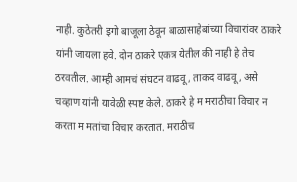नाही. कुठेतरी इगो बाजूला ठेवून बाळासाहेबांच्या विचारांवर ठाकरे यांनी जायला हवे. दोन ठाकरे एकत्र येतील की नाही हे तेच ठरवतील. आम्ही आमचं संघटन वाढवू, ताकद वाढवू, असे चव्हाण यांनी यावेळी स्पष्ट केले. ठाकरे हे म मराठीचा विचार न करता म मतांचा विचार करतात. मराठीच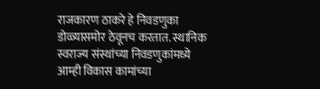राजकारण ठाकरे हे निवडणुका डोळ्यासमोर ठेवूनच करतात. स्थानिक स्वराज्य संस्थांच्या निवडणुकांमध्ये आम्ही विकास कामांच्या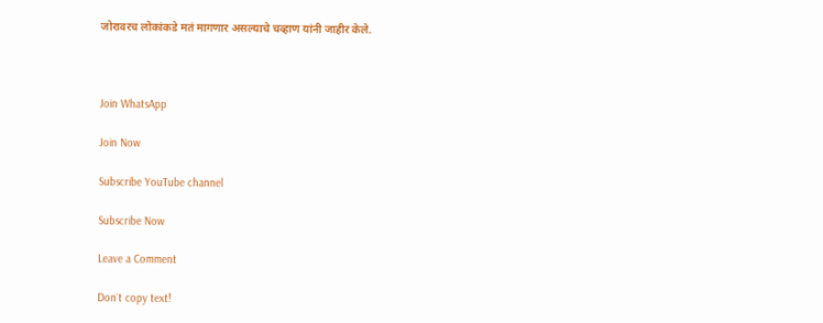जोरावरच लोकांकडे मतं मागणार असल्याचे चव्हाण यांनी जाहीर केले.



Join WhatsApp

Join Now

Subscribe YouTube channel

Subscribe Now

Leave a Comment

Don`t copy text!